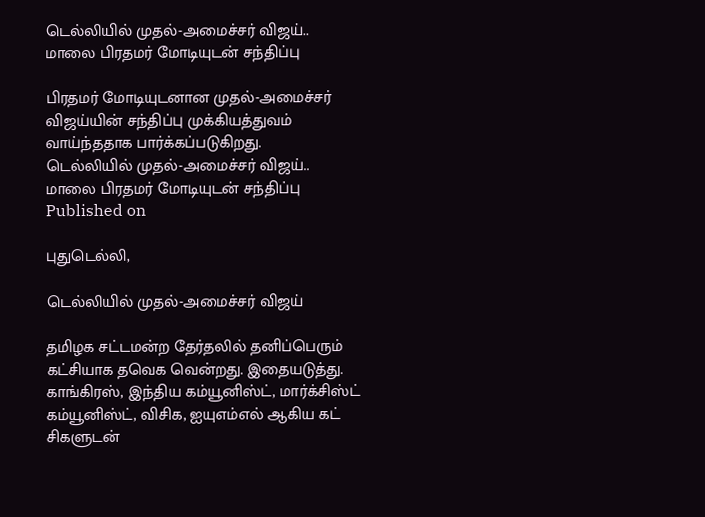டெல்லியில் முதல்-அமைச்சர் விஜய்.. மாலை பிரதமர் மோடியுடன் சந்திப்பு

பிரதமர் மோடியுடனான முதல்-அமைச்சர் விஜய்யின் சந்திப்பு முக்கியத்துவம் வாய்ந்ததாக பார்க்கப்படுகிறது.
டெல்லியில் முதல்-அமைச்சர் விஜய்.. மாலை பிரதமர் மோடியுடன் சந்திப்பு
Published on

புதுடெல்லி,

டெல்லியில் முதல்-அமைச்சர் விஜய்

தமிழக சட்டமன்ற தேர்தலில் தனிப்பெரும் கட்சியாக தவெக வென்றது. இதையடுத்து. காங்கிரஸ், இந்திய கம்யூனிஸ்ட், மார்க்சிஸ்ட் கம்யூனிஸ்ட், விசிக, ஐயுஎம்எல் ஆகிய கட் சிகளுடன்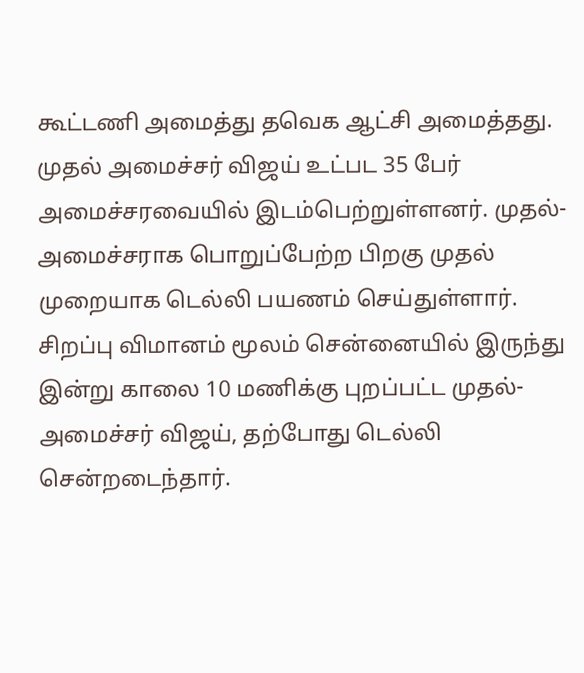கூட்டணி அமைத்து தவெக ஆட்சி அமைத்தது. முதல் அமைச்சர் விஜய் உட்பட 35 பேர் அமைச்சரவையில் இடம்பெற்றுள்ளனர். முதல்-அமைச்சராக பொறுப்பேற்ற பிறகு முதல் முறையாக டெல்லி பயணம் செய்துள்ளார். சிறப்பு விமானம் மூலம் சென்னையில் இருந்து இன்று காலை 10 மணிக்கு புறப்பட்ட முதல்-அமைச்சர் விஜய், தற்போது டெல்லி சென்றடைந்தார்.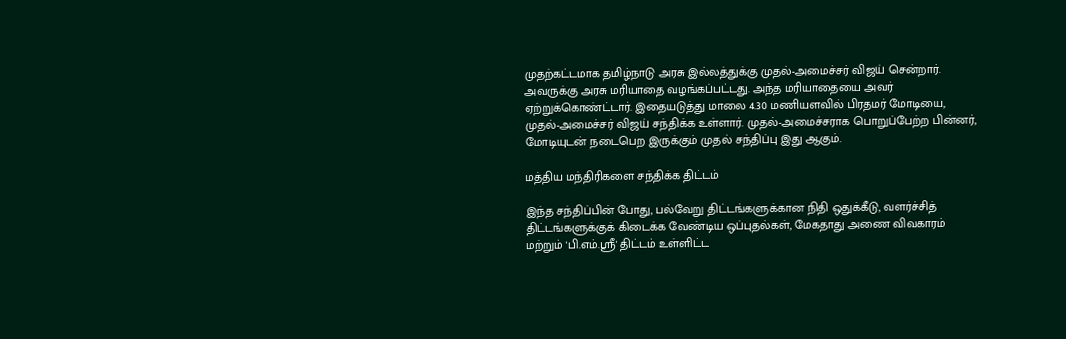முதற்கட்டமாக தமிழ்நாடு அரசு இல்லத்துக்கு முதல்-அமைச்சர் விஜய் சென்றார். அவருக்கு அரசு மரியாதை வழங்கப்பட்டது. அந்த மரியாதையை அவர் ஏற்றுக்கொண்ட்டார். இதையடுத்து மாலை 4.30 மணியளவில் பிரதமர் மோடியை, முதல்-அமைச்சர் விஜய் சந்திக்க உள்ளார். முதல்-அமைச்சராக பொறுப்பேற்ற பின்னர், மோடியுடன் நடைபெற இருக்கும் முதல் சந்திப்பு இது ஆகும்.

மத்திய மந்திரிகளை சந்திக்க திட்டம்

இந்த சந்திப்பின் போது, பல்வேறு திட்டங்களுக்கான நிதி ஒதுக்கீடு, வளர்ச்சித் திட்டங்களுக்குக் கிடைக்க வேண்டிய ஒப்புதல்கள், மேகதாது அணை விவகாரம் மற்றும் 'பி.எம்.ஸ்ரீ' திட்டம் உள்ளிட்ட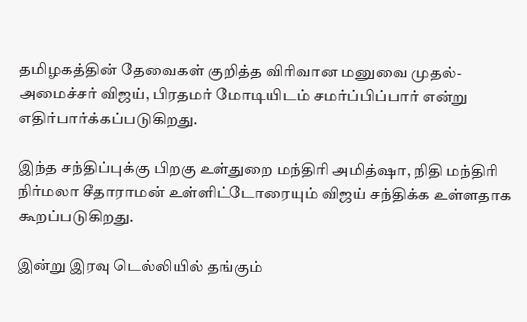தமிழகத்தின் தேவைகள் குறித்த விரிவான மனுவை முதல்-அமைச்சர் விஜய், பிரதமர் மோடியிடம் சமர்ப்பிப்பார் என்று எதிர்பார்க்கப்படுகிறது.

இந்த சந்திப்புக்கு பிறகு உள்துறை மந்திரி அமித்ஷா, நிதி மந்திரி நிர்மலா சீதாராமன் உள்ளிட்டோரையும் விஜய் சந்திக்க உள்ளதாக கூறப்படுகிறது.

இன்று இரவு டெல்லியில் தங்கும்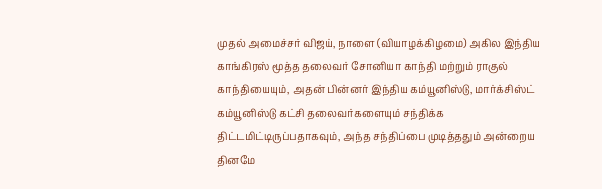முதல் அமைச்சர் விஜய், நாளை (வியாழக்கிழமை) அகில இந்திய காங்கிரஸ் மூத்த தலைவர் சோனியா காந்தி மற்றும் ராகுல் காந்தியையும், அதன் பின்னர் இந்திய கம்யூனிஸ்டு, மார்க்சிஸ்ட் கம்யூனிஸ்டு கட்சி தலைவர்களையும் சந்திக்க திட்டமிட்டிருப்பதாகவும், அந்த சந்திப்பை முடித்ததும் அன்றைய தினமே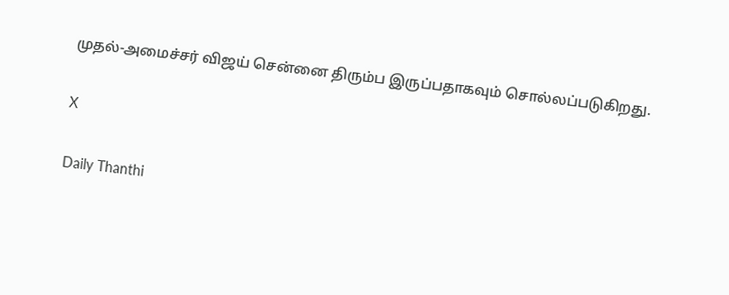முதல்-அமைச்சர் விஜய் சென்னை திரும்ப இருப்பதாகவும் சொல்லப்படுகிறது.

X

Daily Thanthi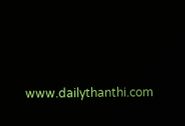www.dailythanthi.com